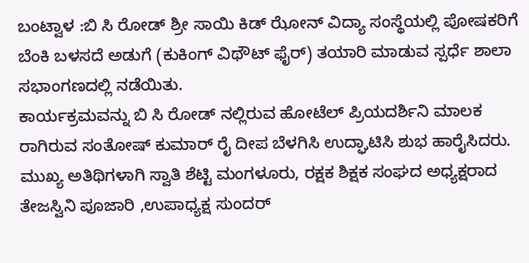ಬಂಟ್ವಾಳ :ಬಿ ಸಿ ರೋಡ್ ಶ್ರೀ ಸಾಯಿ ಕಿಡ್ ಝೋನ್ ವಿದ್ಯಾ ಸಂಸ್ಥೆಯಲ್ಲಿ ಪೋಷಕರಿಗೆ ಬೆಂಕಿ ಬಳಸದೆ ಅಡುಗೆ (ಕುಕಿಂಗ್ ವಿಥೌಟ್ ಫೈರ್) ತಯಾರಿ ಮಾಡುವ ಸ್ಪರ್ಧೆ ಶಾಲಾ ಸಭಾಂಗಣದಲ್ಲಿ ನಡೆಯಿತು.
ಕಾರ್ಯಕ್ರಮವನ್ನು ಬಿ ಸಿ ರೋಡ್ ನಲ್ಲಿರುವ ಹೋಟೆಲ್ ಪ್ರಿಯದರ್ಶಿನಿ ಮಾಲಕ ರಾಗಿರುವ ಸಂತೋಷ್ ಕುಮಾರ್ ರೈ ದೀಪ ಬೆಳಗಿಸಿ ಉದ್ಘಾಟಿಸಿ ಶುಭ ಹಾರೈಸಿದರು. ಮುಖ್ಯ ಅತಿಥಿಗಳಾಗಿ ಸ್ವಾತಿ ಶೆಟ್ಟಿ ಮಂಗಳೂರು, ರಕ್ಷಕ ಶಿಕ್ಷಕ ಸಂಘದ ಅಧ್ಯಕ್ಷರಾದ ತೇಜಸ್ವಿನಿ ಪೂಜಾರಿ ,ಉಪಾಧ್ಯಕ್ಷ ಸುಂದರ್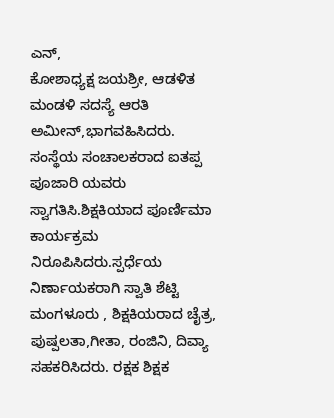ಎನ್,
ಕೋಶಾಧ್ಯಕ್ಷ ಜಯಶ್ರೀ, ಆಡಳಿತ ಮಂಡಳಿ ಸದಸ್ಯೆ ಆರತಿ ಅಮೀನ್,ಭಾಗವಹಿಸಿದರು.
ಸಂಸ್ಥೆಯ ಸಂಚಾಲಕರಾದ ಐತಪ್ಪ ಪೂಜಾರಿ ಯವರು ಸ್ವಾಗತಿಸಿ.ಶಿಕ್ಷಕಿಯಾದ ಪೂರ್ಣಿಮಾ ಕಾರ್ಯಕ್ರಮ ನಿರೂಪಿಸಿದರು.ಸ್ಪರ್ಧೆಯ ನಿರ್ಣಾಯಕರಾಗಿ ಸ್ವಾತಿ ಶೆಟ್ಟಿ ಮಂಗಳೂರು , ಶಿಕ್ಷಕಿಯರಾದ ಚೈತ್ರ, ಪುಷ್ಪಲತಾ,ಗೀತಾ, ರಂಜಿನಿ, ದಿವ್ಯಾ ಸಹಕರಿಸಿದರು. ರಕ್ಷಕ ಶಿಕ್ಷಕ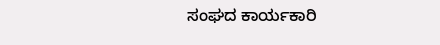ಸಂಘದ ಕಾರ್ಯಕಾರಿ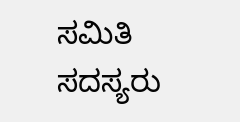ಸಮಿತಿ ಸದಸ್ಯರು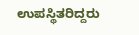ಉಪಸ್ಥಿತರಿದ್ದರು